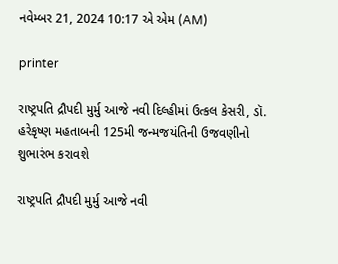નવેમ્બર 21, 2024 10:17 એ એમ (AM)

printer

રાષ્ટ્રપતિ દ્રૌપદી મુર્મુ આજે નવી દિલ્હીમાં ઉત્કલ કેસરી, ડૉ. હરેકૃષ્ણ મહતાબની 125મી જન્મજયંતિની ઉજવણીનો શુભારંભ કરાવશે

રાષ્ટ્રપતિ દ્રૌપદી મુર્મુ આજે નવી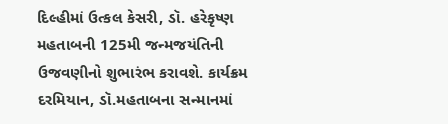દિલ્હીમાં ઉત્કલ કેસરી, ડૉ. હરેકૃષ્ણ મહતાબની 125મી જન્મજયંતિની ઉજવણીનો શુભારંભ કરાવશે. કાર્યક્રમ દરમિયાન, ડૉ.મહતાબના સન્માનમાં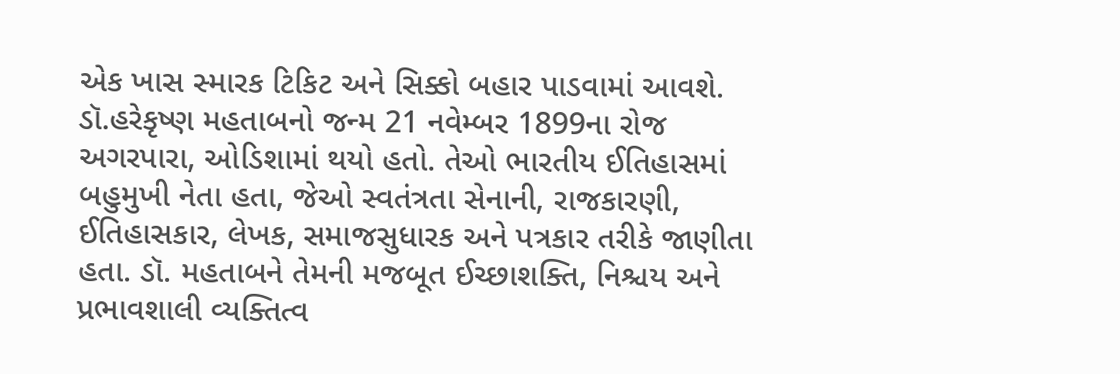એક ખાસ સ્મારક ટિકિટ અને સિક્કો બહાર પાડવામાં આવશે. ડૉ.હરેકૃષ્ણ મહતાબનો જન્મ 21 નવેમ્બર 1899ના રોજ અગરપારા, ઓડિશામાં થયો હતો. તેઓ ભારતીય ઈતિહાસમાં બહુમુખી નેતા હતા, જેઓ સ્વતંત્રતા સેનાની, રાજકારણી, ઈતિહાસકાર, લેખક, સમાજસુધારક અને પત્રકાર તરીકે જાણીતા હતા. ડૉ. મહતાબને તેમની મજબૂત ઈચ્છાશક્તિ, નિશ્ચય અને પ્રભાવશાલી વ્યક્તિત્વ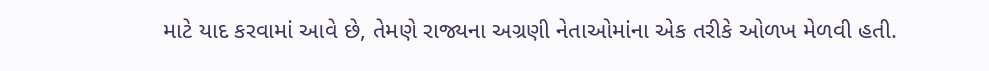માટે યાદ કરવામાં આવે છે, તેમણે રાજ્યના અગ્રણી નેતાઓમાંના એક તરીકે ઓળખ મેળવી હતી.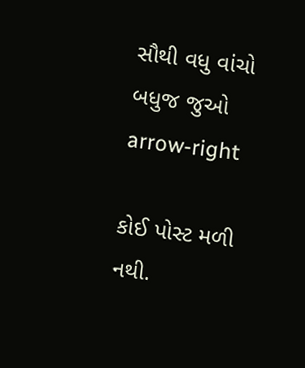સૌથી વધુ વાંચો
બધુજ જુઓ arrow-right

કોઈ પોસ્ટ મળી નથી.